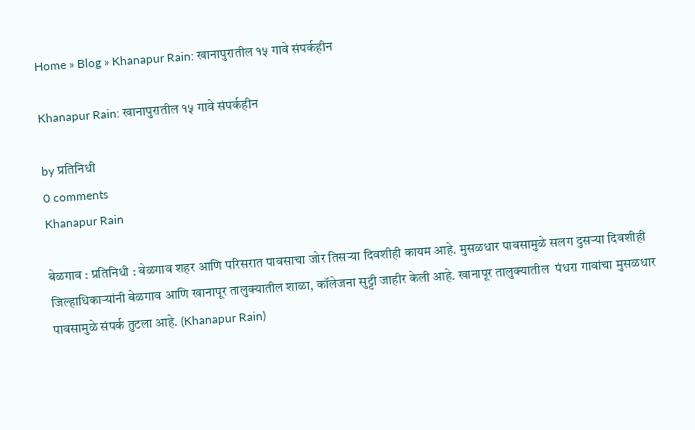Home » Blog » Khanapur Rain: खानापुरातील १५ गावे संपर्कहीन

Khanapur Rain: खानापुरातील १५ गावे संपर्कहीन

by प्रतिनिधी
0 comments
Khanapur Rain

बेळगाव : प्रतिनिधी : बेळगाव शहर आणि परिसरात पावसाचा जोर तिसऱ्या दिवशीही कायम आहे. मुसळधार पावसामुळे सलग दुसऱ्या दिवशीही जिल्हाधिकाऱ्यांनी बेळगाव आणि खानापूर तालुक्यातील शाळा, कॉलेजना सुट्टी जाहीर केली आहे. खानापूर तालुक्यातील  पंधरा गावांचा मुसळधार पावसामुळे संपर्क तुटला आहे. (Khanapur Rain)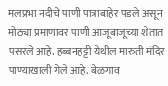मलप्रभा नदीचे पाणी पात्राबाहेर पडले असून मोठ्या प्रमाणावर पाणी आजूबाजूच्या शेतात पसरले आहे. हब्बनहट्टी येथील मारुती मंदिर पाण्याखाली गेले आहे. बेळगाव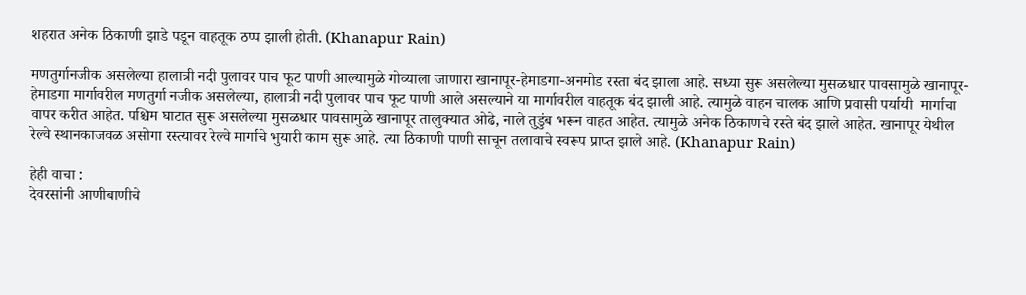शहरात अनेक ठिकाणी झाडे पडून वाहतूक ठप्प झाली होती. (Khanapur Rain)

मणतुर्गानजीक असलेल्या हालात्री नदी पुलावर पाच फूट पाणी आल्यामुळे गोव्याला जाणारा खानापूर-हेमाडगा-अनमोड रस्ता बंद झाला आहे. सध्या सुरू असलेल्या मुसळधार पावसामुळे खानापूर-हेमाडगा मार्गावरील मणतुर्गा नजीक असलेल्या, हालात्री नदी पुलावर पाच फूट पाणी आले असल्याने या मार्गावरील वाहतूक बंद झाली आहे. त्यामुळे वाहन चालक आणि प्रवासी पर्यायी  मार्गाचा वापर करीत आहेत. पश्चिम घाटात सुरू असलेल्या मुसळधार पावसामुळे खानापूर तालुक्यात ओढे, नाले तुडुंब भरून वाहत आहेत. त्यामुळे अनेक ठिकाणचे रस्ते बंद झाले आहेत. खानापूर येथील रेल्वे स्थानकाजवळ असोगा रस्त्यावर रेल्वे मार्गाचे भुयारी काम सुरू आहे. त्या ठिकाणी पाणी साचून तलावाचे स्वरूप प्राप्त झाले आहे. (Khanapur Rain)

हेही वाचा :
देवरसांनी आणीबाणीचे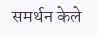समर्थन केले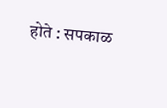होते : सपकाळ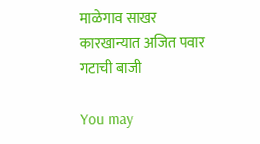माळेगाव साखर कारखान्यात अजित पवार गटाची बाजी

You may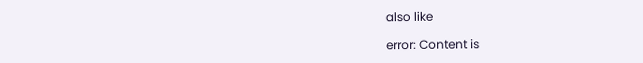also like

error: Content is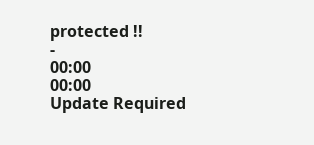protected !!
-
00:00
00:00
Update Required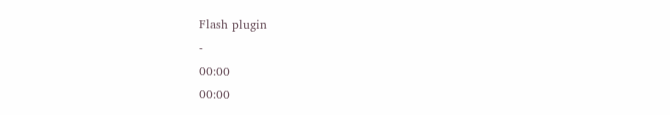Flash plugin
-
00:00
00:00